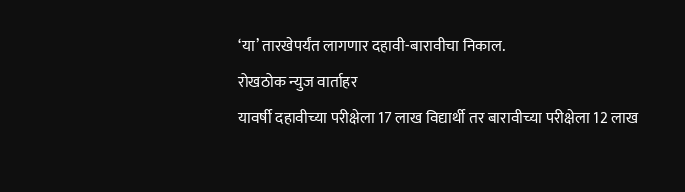‘या’ तारखेपर्यंत लागणार दहावी-बारावीचा निकाल.
रोखठोक न्युज वार्ताहर
यावर्षी दहावीच्या परीक्षेला 17 लाख विद्यार्थी तर बारावीच्या परीक्षेला 12 लाख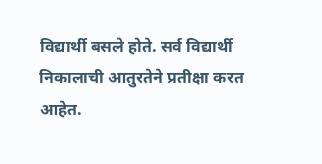विद्यार्थी बसले होते. सर्व विद्यार्थी निकालाची आतुरतेने प्रतीक्षा करत आहेत.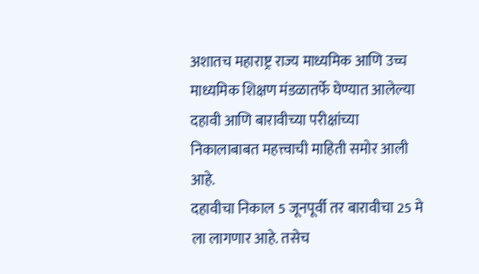अशातच महाराष्ट्र राज्य माध्यमिक आणि उच्च माध्यमिक शिक्षण मंडळातर्फे घेण्यात आलेल्या दहावी आणि बारावीच्या परीक्षांच्या निकालाबाबत महत्त्वाची माहिती समोर आली आहे.
दहावीचा निकाल 5 जूनपूर्वी तर बारावीचा 25 मे ला लागणार आहे. तसेच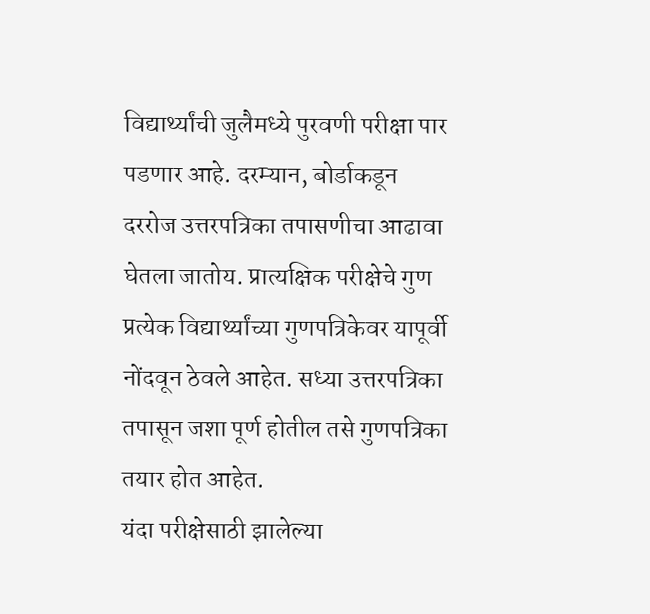विद्यार्थ्यांची जुलैमध्ये पुरवणी परीक्षा पार पडणार आहे. दरम्यान, बोर्डाकडून दररोज उत्तरपत्रिका तपासणीचा आढावा घेतला जातोय. प्रात्यक्षिक परीक्षेचे गुण प्रत्येक विद्यार्थ्यांच्या गुणपत्रिकेवर यापूर्वी नोंदवून ठेवले आहेत. सध्या उत्तरपत्रिका तपासून जशा पूर्ण होतील तसे गुणपत्रिका तयार होत आहेत.
यंदा परीक्षेसाठी झालेल्या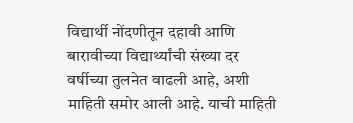विद्यार्थी नोंदणीतून दहावी आणि बारावीच्या विद्यार्थ्यांची संख्या दर वर्षीच्या तुलनेत वाढली आहे, अशी माहिती समोर आली आहे. याची माहिती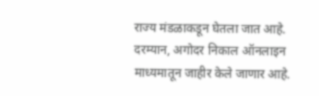राज्य मंडळाकडून घेतला जात आहे. दरम्यान, अगोदर निकाल ऑनलाइन माध्यमातून जाहीर केले जाणार आहे.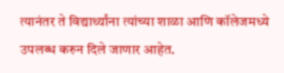त्यानंतर ते विद्यार्थ्यांना त्यांच्या शाळा आणि कॉलेजमध्ये उपलब्ध करुन दिले जाणार आहेत.